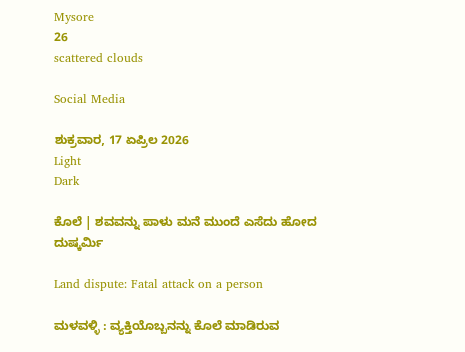Mysore
26
scattered clouds

Social Media

ಶುಕ್ರವಾರ, 17 ಏಪ್ರಿಲ 2026
Light
Dark

ಕೊಲೆ | ಶವವನ್ನು ಪಾಳು ಮನೆ ಮುಂದೆ ಎಸೆದು ಹೋದ ದುಷ್ಕರ್ಮಿ

Land dispute: Fatal attack on a person

ಮಳವಳ್ಳಿ : ವ್ಯಕ್ತಿಯೊಬ್ಬನನ್ನು ಕೊಲೆ ಮಾಡಿರುವ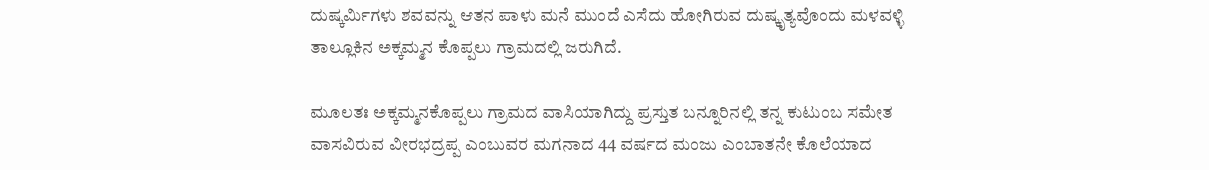ದುಷ್ಕರ್ಮಿಗಳು ಶವವನ್ನು ಆತನ ಪಾಳು ಮನೆ ಮುಂದೆ ಎಸೆದು ಹೋಗಿರುವ ದುಷ್ಕೃತ್ಯವೊಂದು ಮಳವಳ್ಳಿ ತಾಲ್ಲೂಕಿನ ಅಕ್ಕಮ್ಮನ ಕೊಪ್ಪಲು ಗ್ರಾಮದಲ್ಲಿ ಜರುಗಿದೆ.

ಮೂಲತಃ ಅಕ್ಕಮ್ಮನಕೊಪ್ಪಲು ಗ್ರಾಮದ ವಾಸಿಯಾಗಿದ್ದು ಪ್ರಸ್ತುತ ಬನ್ನೂರಿನಲ್ಲಿ ತನ್ನ ಕುಟುಂಬ ಸಮೇತ ವಾಸವಿರುವ ವೀರಭದ್ರಪ್ಪ ಎಂಬುವರ ಮಗನಾದ 44 ವರ್ಷದ ಮಂಜು ಎಂಬಾತನೇ ಕೊಲೆಯಾದ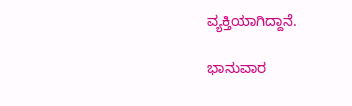ವ್ಯಕ್ತಿಯಾಗಿದ್ದಾನೆ.

ಭಾನುವಾರ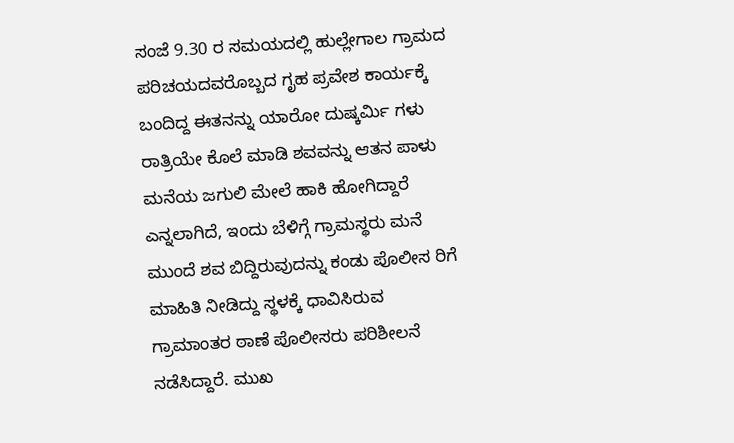ಸಂಜೆ 9.30 ರ ಸಮಯದಲ್ಲಿ ಹುಲ್ಲೇಗಾಲ ಗ್ರಾಮದ ಪರಿಚಯದವರೊಬ್ಬದ ಗೃಹ ಪ್ರವೇಶ ಕಾರ್ಯಕ್ಕೆ ಬಂದಿದ್ದ ಈತನನ್ನು ಯಾರೋ ದುಷ್ಕರ್ಮಿ ಗಳು ರಾತ್ರಿಯೇ ಕೊಲೆ ಮಾಡಿ ಶವವನ್ನು ಆತನ ಪಾಳು ಮನೆಯ ಜಗುಲಿ ಮೇಲೆ ಹಾಕಿ ಹೋಗಿದ್ದಾರೆ ಎನ್ನಲಾಗಿದೆ, ಇಂದು ಬೆಳಿಗ್ಗೆ ಗ್ರಾಮಸ್ಥರು ಮನೆ ಮುಂದೆ ಶವ ಬಿದ್ದಿರುವುದನ್ನು ಕಂಡು ಪೊಲೀಸ ರಿಗೆ ಮಾಹಿತಿ ನೀಡಿದ್ದು ಸ್ಥಳಕ್ಕೆ ಧಾವಿಸಿರುವ ಗ್ರಾಮಾಂತರ ಠಾಣೆ ಪೊಲೀಸರು ಪರಿಶೀಲನೆ ನಡೆಸಿದ್ದಾರೆ. ಮುಖ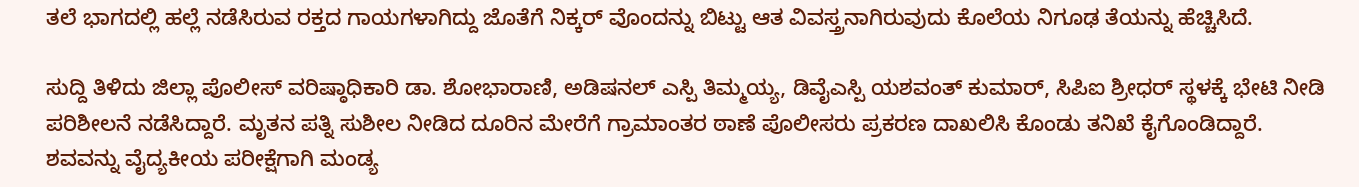ತಲೆ ಭಾಗದಲ್ಲಿ ಹಲ್ಲೆ ನಡೆಸಿರುವ ರಕ್ತದ ಗಾಯಗಳಾಗಿದ್ದು ಜೊತೆಗೆ ನಿಕ್ಕರ್ ವೊಂದನ್ನು ಬಿಟ್ಟು ಆತ ವಿವಸ್ತ್ರನಾಗಿರುವುದು ಕೊಲೆಯ ನಿಗೂಢ ತೆಯನ್ನು ಹೆಚ್ಚಿಸಿದೆ.

ಸುದ್ದಿ ತಿಳಿದು ಜಿಲ್ಲಾ ಪೊಲೀಸ್ ವರಿಷ್ಠಾಧಿಕಾರಿ ಡಾ. ಶೋಭಾರಾಣಿ, ಅಡಿಷನಲ್ ಎಸ್ಪಿ ತಿಮ್ಮಯ್ಯ, ಡಿವೈಎಸ್ಪಿ ಯಶವಂತ್ ಕುಮಾರ್, ಸಿಪಿಐ ಶ್ರೀಧರ್ ಸ್ಥಳಕ್ಕೆ ಭೇಟಿ ನೀಡಿ ಪರಿಶೀಲನೆ ನಡೆಸಿದ್ದಾರೆ. ಮೃತನ ಪತ್ನಿ ಸುಶೀಲ ನೀಡಿದ ದೂರಿನ ಮೇರೆಗೆ ಗ್ರಾಮಾಂತರ ಠಾಣೆ ಪೊಲೀಸರು ಪ್ರಕರಣ ದಾಖಲಿಸಿ ಕೊಂಡು ತನಿಖೆ ಕೈಗೊಂಡಿದ್ದಾರೆ. ಶವವನ್ನು ವೈದ್ಯಕೀಯ ಪರೀಕ್ಷೆಗಾಗಿ ಮಂಡ್ಯ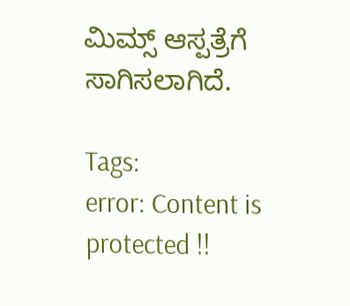ಮಿಮ್ಸ್ ಆಸ್ಪತ್ರೆಗೆ ಸಾಗಿಸಲಾಗಿದೆ.

Tags:
error: Content is protected !!